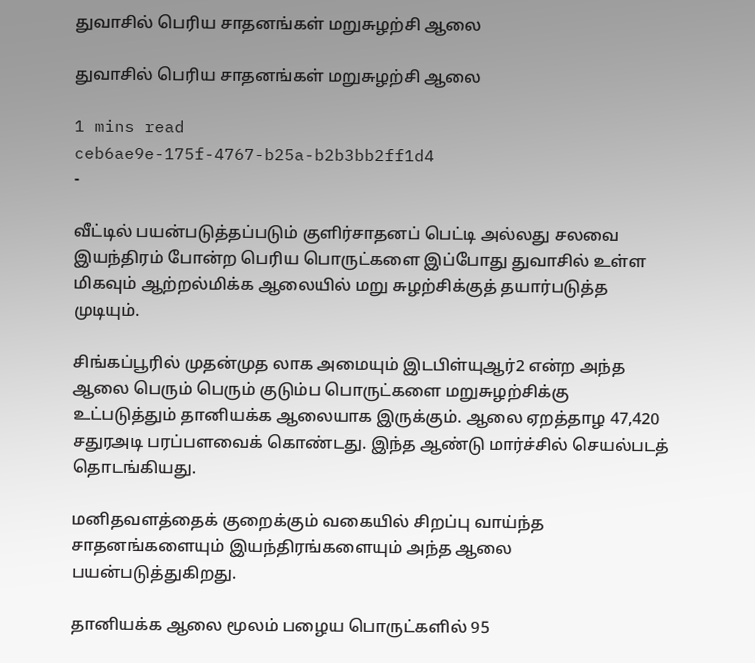துவாசில் பெரிய சாதனங்கள் மறுசுழற்சி ஆலை

துவாசில் பெரிய சாதனங்கள் மறுசுழற்சி ஆலை

1 mins read
ceb6ae9e-175f-4767-b25a-b2b3bb2ff1d4
-

வீட்டில் பயன்படுத்தப்படும் குளிர்சாதனப் பெட்டி அல்லது சலவை இயந்திரம் போன்ற பெரிய பொருட்களை இப்போது துவாசில் உள்ள மிகவும் ஆற்றல்மிக்க ஆலையில் மறு சுழற்சிக்குத் தயார்படுத்த முடியும்.

சிங்கப்பூரில் முதன்முத லாக அமையும் இடபிள்யுஆர்2 என்ற அந்த ஆலை பெரும் பெரும் குடும்ப பொருட்களை மறுசுழற்சிக்கு உட்படுத்தும் தானியக்க ஆலையாக இருக்கும். ஆலை ஏறத்தாழ 47,420 சதுரஅடி பரப்பளவைக் கொண்டது. இந்த ஆண்டு மார்ச்சில் செயல்படத் தொடங்கியது.

மனிதவளத்தைக் குறைக்கும் வகையில் சிறப்பு வாய்ந்த சாதனங்களையும் இயந்திரங்களையும் அந்த ஆலை பயன்படுத்துகிறது.

தானியக்க ஆலை மூலம் பழைய பொருட்களில் 95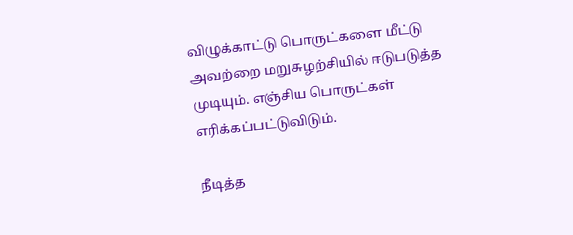விழுக்காட்டு பொருட்களை மீட்டு அவற்றை மறுசுழற்சியில் ஈடுபடுத்த முடியும். எஞ்சிய பொருட்கள் எரிக்கப்பட்டுவிடும்.

நீடித்த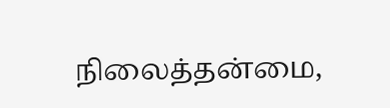நிலைத்தன்மை,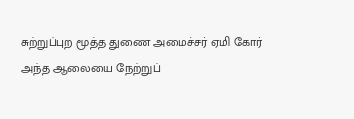சுற்றுப்புற மூத்த துணை அமைச்சர் ஏமி கோர் அந்த ஆலையை நேற்றுப்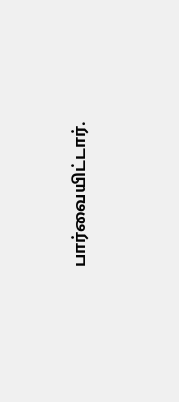பார்வையிட்டார்.